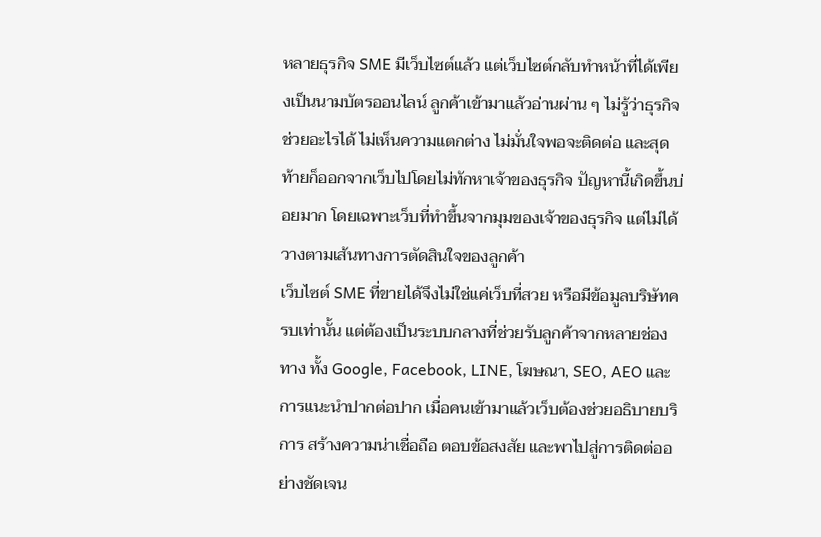หลายธุรกิจ SME มีเว็บไซต์แล้ว แต่เว็บไซต์กลับทำหน้าที่ได้เพียงเป็นนามบัตรออนไลน์ ลูกค้าเข้ามาแล้วอ่านผ่าน ๆ ไม่รู้ว่าธุรกิจช่วยอะไรได้ ไม่เห็นความแตกต่าง ไม่มั่นใจพอจะติดต่อ และสุดท้ายก็ออกจากเว็บไปโดยไม่ทักหาเจ้าของธุรกิจ ปัญหานี้เกิดขึ้นบ่อยมาก โดยเฉพาะเว็บที่ทำขึ้นจากมุมของเจ้าของธุรกิจ แต่ไม่ได้วางตามเส้นทางการตัดสินใจของลูกค้า
เว็บไซต์ SME ที่ขายได้จึงไม่ใช่แค่เว็บที่สวย หรือมีข้อมูลบริษัทครบเท่านั้น แต่ต้องเป็นระบบกลางที่ช่วยรับลูกค้าจากหลายช่องทาง ทั้ง Google, Facebook, LINE, โฆษณา, SEO, AEO และการแนะนำปากต่อปาก เมื่อคนเข้ามาแล้วเว็บต้องช่วยอธิบายบริการ สร้างความน่าเชื่อถือ ตอบข้อสงสัย และพาไปสู่การติดต่ออย่างชัดเจน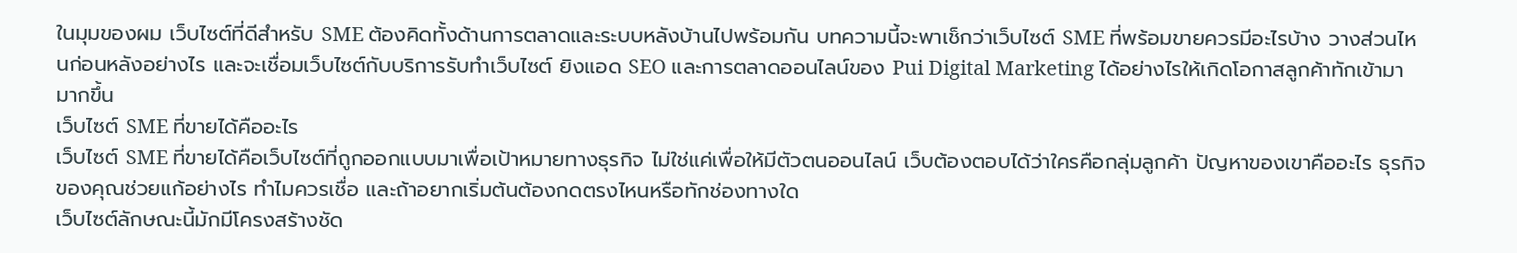ในมุมของผม เว็บไซต์ที่ดีสำหรับ SME ต้องคิดทั้งด้านการตลาดและระบบหลังบ้านไปพร้อมกัน บทความนี้จะพาเช็กว่าเว็บไซต์ SME ที่พร้อมขายควรมีอะไรบ้าง วางส่วนไหนก่อนหลังอย่างไร และจะเชื่อมเว็บไซต์กับบริการรับทำเว็บไซต์ ยิงแอด SEO และการตลาดออนไลน์ของ Pui Digital Marketing ได้อย่างไรให้เกิดโอกาสลูกค้าทักเข้ามามากขึ้น
เว็บไซต์ SME ที่ขายได้คืออะไร
เว็บไซต์ SME ที่ขายได้คือเว็บไซต์ที่ถูกออกแบบมาเพื่อเป้าหมายทางธุรกิจ ไม่ใช่แค่เพื่อให้มีตัวตนออนไลน์ เว็บต้องตอบได้ว่าใครคือกลุ่มลูกค้า ปัญหาของเขาคืออะไร ธุรกิจของคุณช่วยแก้อย่างไร ทำไมควรเชื่อ และถ้าอยากเริ่มต้นต้องกดตรงไหนหรือทักช่องทางใด
เว็บไซต์ลักษณะนี้มักมีโครงสร้างชัด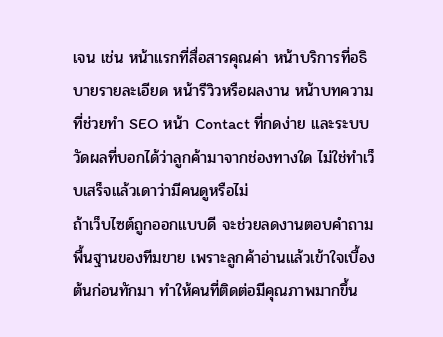เจน เช่น หน้าแรกที่สื่อสารคุณค่า หน้าบริการที่อธิบายรายละเอียด หน้ารีวิวหรือผลงาน หน้าบทความที่ช่วยทำ SEO หน้า Contact ที่กดง่าย และระบบวัดผลที่บอกได้ว่าลูกค้ามาจากช่องทางใด ไม่ใช่ทำเว็บเสร็จแล้วเดาว่ามีคนดูหรือไม่
ถ้าเว็บไซต์ถูกออกแบบดี จะช่วยลดงานตอบคำถามพื้นฐานของทีมขาย เพราะลูกค้าอ่านแล้วเข้าใจเบื้องต้นก่อนทักมา ทำให้คนที่ติดต่อมีคุณภาพมากขึ้น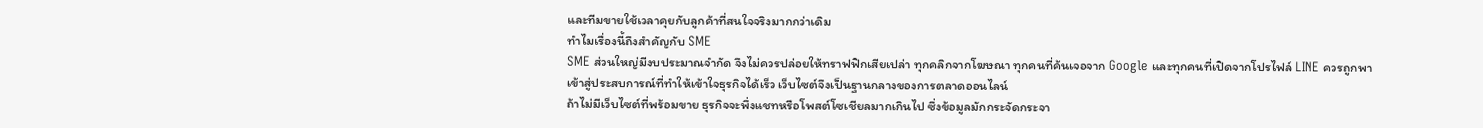และทีมขายใช้เวลาคุยกับลูกค้าที่สนใจจริงมากกว่าเดิม
ทำไมเรื่องนี้ถึงสำคัญกับ SME
SME ส่วนใหญ่มีงบประมาณจำกัด จึงไม่ควรปล่อยให้ทราฟฟิกเสียเปล่า ทุกคลิกจากโฆษณา ทุกคนที่ค้นเจอจาก Google และทุกคนที่เปิดจากโปรไฟล์ LINE ควรถูกพาเข้าสู่ประสบการณ์ที่ทำให้เข้าใจธุรกิจได้เร็ว เว็บไซต์จึงเป็นฐานกลางของการตลาดออนไลน์
ถ้าไม่มีเว็บไซต์ที่พร้อมขาย ธุรกิจจะพึ่งแชทหรือโพสต์โซเชียลมากเกินไป ซึ่งข้อมูลมักกระจัดกระจา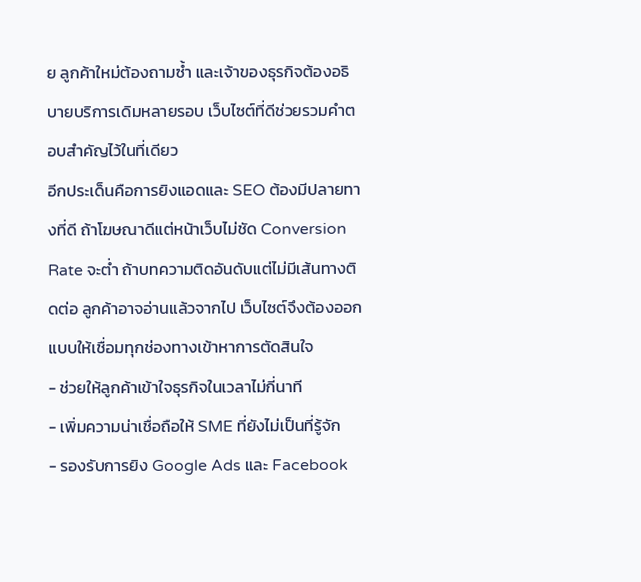ย ลูกค้าใหม่ต้องถามซ้ำ และเจ้าของธุรกิจต้องอธิบายบริการเดิมหลายรอบ เว็บไซต์ที่ดีช่วยรวมคำตอบสำคัญไว้ในที่เดียว
อีกประเด็นคือการยิงแอดและ SEO ต้องมีปลายทางที่ดี ถ้าโฆษณาดีแต่หน้าเว็บไม่ชัด Conversion Rate จะต่ำ ถ้าบทความติดอันดับแต่ไม่มีเส้นทางติดต่อ ลูกค้าอาจอ่านแล้วจากไป เว็บไซต์จึงต้องออกแบบให้เชื่อมทุกช่องทางเข้าหาการตัดสินใจ
- ช่วยให้ลูกค้าเข้าใจธุรกิจในเวลาไม่กี่นาที
- เพิ่มความน่าเชื่อถือให้ SME ที่ยังไม่เป็นที่รู้จัก
- รองรับการยิง Google Ads และ Facebook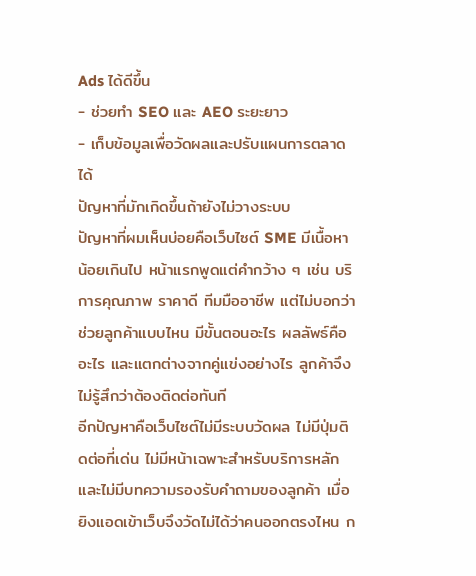Ads ได้ดีขึ้น
- ช่วยทำ SEO และ AEO ระยะยาว
- เก็บข้อมูลเพื่อวัดผลและปรับแผนการตลาดได้
ปัญหาที่มักเกิดขึ้นถ้ายังไม่วางระบบ
ปัญหาที่ผมเห็นบ่อยคือเว็บไซต์ SME มีเนื้อหาน้อยเกินไป หน้าแรกพูดแต่คำกว้าง ๆ เช่น บริการคุณภาพ ราคาดี ทีมมืออาชีพ แต่ไม่บอกว่าช่วยลูกค้าแบบไหน มีขั้นตอนอะไร ผลลัพธ์คืออะไร และแตกต่างจากคู่แข่งอย่างไร ลูกค้าจึงไม่รู้สึกว่าต้องติดต่อทันที
อีกปัญหาคือเว็บไซต์ไม่มีระบบวัดผล ไม่มีปุ่มติดต่อที่เด่น ไม่มีหน้าเฉพาะสำหรับบริการหลัก และไม่มีบทความรองรับคำถามของลูกค้า เมื่อยิงแอดเข้าเว็บจึงวัดไม่ได้ว่าคนออกตรงไหน ก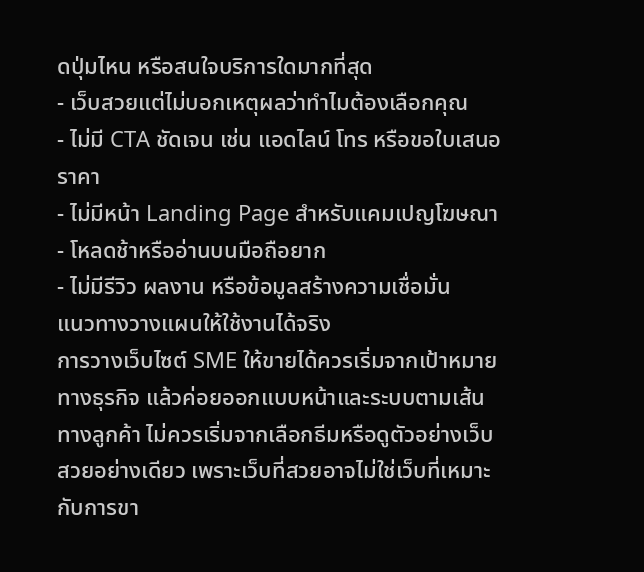ดปุ่มไหน หรือสนใจบริการใดมากที่สุด
- เว็บสวยแต่ไม่บอกเหตุผลว่าทำไมต้องเลือกคุณ
- ไม่มี CTA ชัดเจน เช่น แอดไลน์ โทร หรือขอใบเสนอราคา
- ไม่มีหน้า Landing Page สำหรับแคมเปญโฆษณา
- โหลดช้าหรืออ่านบนมือถือยาก
- ไม่มีรีวิว ผลงาน หรือข้อมูลสร้างความเชื่อมั่น
แนวทางวางแผนให้ใช้งานได้จริง
การวางเว็บไซต์ SME ให้ขายได้ควรเริ่มจากเป้าหมายทางธุรกิจ แล้วค่อยออกแบบหน้าและระบบตามเส้นทางลูกค้า ไม่ควรเริ่มจากเลือกธีมหรือดูตัวอย่างเว็บสวยอย่างเดียว เพราะเว็บที่สวยอาจไม่ใช่เว็บที่เหมาะกับการขา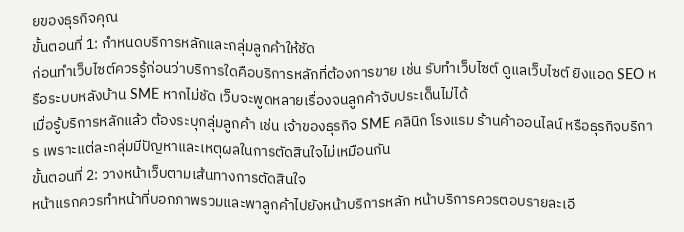ยของธุรกิจคุณ
ขั้นตอนที่ 1: กำหนดบริการหลักและกลุ่มลูกค้าให้ชัด
ก่อนทำเว็บไซต์ควรรู้ก่อนว่าบริการใดคือบริการหลักที่ต้องการขาย เช่น รับทำเว็บไซต์ ดูแลเว็บไซต์ ยิงแอด SEO หรือระบบหลังบ้าน SME หากไม่ชัด เว็บจะพูดหลายเรื่องจนลูกค้าจับประเด็นไม่ได้
เมื่อรู้บริการหลักแล้ว ต้องระบุกลุ่มลูกค้า เช่น เจ้าของธุรกิจ SME คลินิก โรงแรม ร้านค้าออนไลน์ หรือธุรกิจบริการ เพราะแต่ละกลุ่มมีปัญหาและเหตุผลในการตัดสินใจไม่เหมือนกัน
ขั้นตอนที่ 2: วางหน้าเว็บตามเส้นทางการตัดสินใจ
หน้าแรกควรทำหน้าที่บอกภาพรวมและพาลูกค้าไปยังหน้าบริการหลัก หน้าบริการควรตอบรายละเอี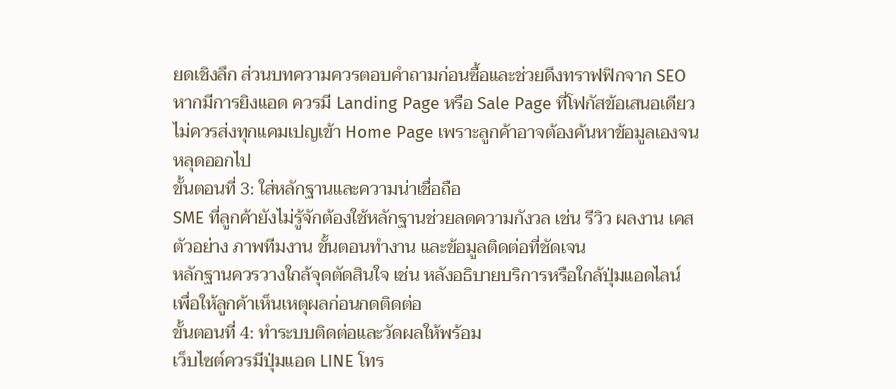ยดเชิงลึก ส่วนบทความควรตอบคำถามก่อนซื้อและช่วยดึงทราฟฟิกจาก SEO
หากมีการยิงแอด ควรมี Landing Page หรือ Sale Page ที่โฟกัสข้อเสนอเดียว ไม่ควรส่งทุกแคมเปญเข้า Home Page เพราะลูกค้าอาจต้องค้นหาข้อมูลเองจนหลุดออกไป
ขั้นตอนที่ 3: ใส่หลักฐานและความน่าเชื่อถือ
SME ที่ลูกค้ายังไม่รู้จักต้องใช้หลักฐานช่วยลดความกังวล เช่น รีวิว ผลงาน เคสตัวอย่าง ภาพทีมงาน ขั้นตอนทำงาน และข้อมูลติดต่อที่ชัดเจน
หลักฐานควรวางใกล้จุดตัดสินใจ เช่น หลังอธิบายบริการหรือใกล้ปุ่มแอดไลน์ เพื่อให้ลูกค้าเห็นเหตุผลก่อนกดติดต่อ
ขั้นตอนที่ 4: ทำระบบติดต่อและวัดผลให้พร้อม
เว็บไซต์ควรมีปุ่มแอด LINE โทร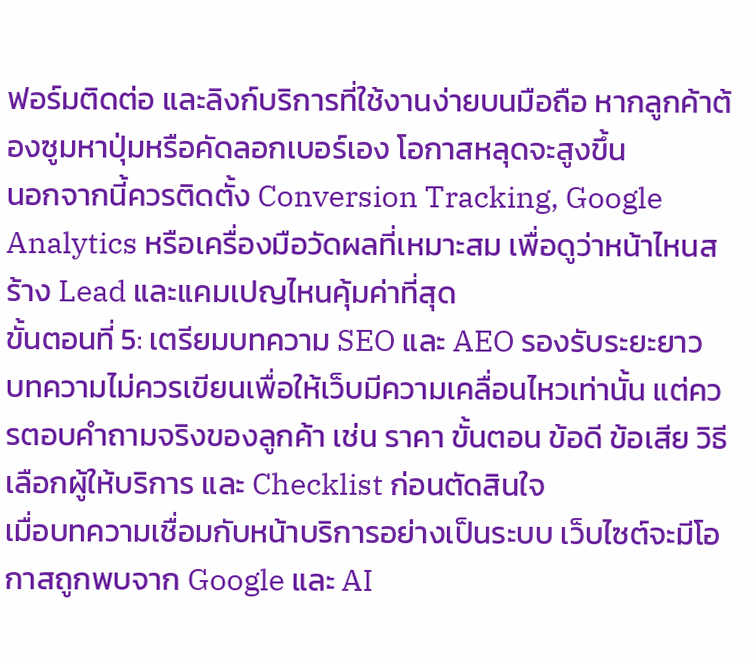ฟอร์มติดต่อ และลิงก์บริการที่ใช้งานง่ายบนมือถือ หากลูกค้าต้องซูมหาปุ่มหรือคัดลอกเบอร์เอง โอกาสหลุดจะสูงขึ้น
นอกจากนี้ควรติดตั้ง Conversion Tracking, Google Analytics หรือเครื่องมือวัดผลที่เหมาะสม เพื่อดูว่าหน้าไหนสร้าง Lead และแคมเปญไหนคุ้มค่าที่สุด
ขั้นตอนที่ 5: เตรียมบทความ SEO และ AEO รองรับระยะยาว
บทความไม่ควรเขียนเพื่อให้เว็บมีความเคลื่อนไหวเท่านั้น แต่ควรตอบคำถามจริงของลูกค้า เช่น ราคา ขั้นตอน ข้อดี ข้อเสีย วิธีเลือกผู้ให้บริการ และ Checklist ก่อนตัดสินใจ
เมื่อบทความเชื่อมกับหน้าบริการอย่างเป็นระบบ เว็บไซต์จะมีโอกาสถูกพบจาก Google และ AI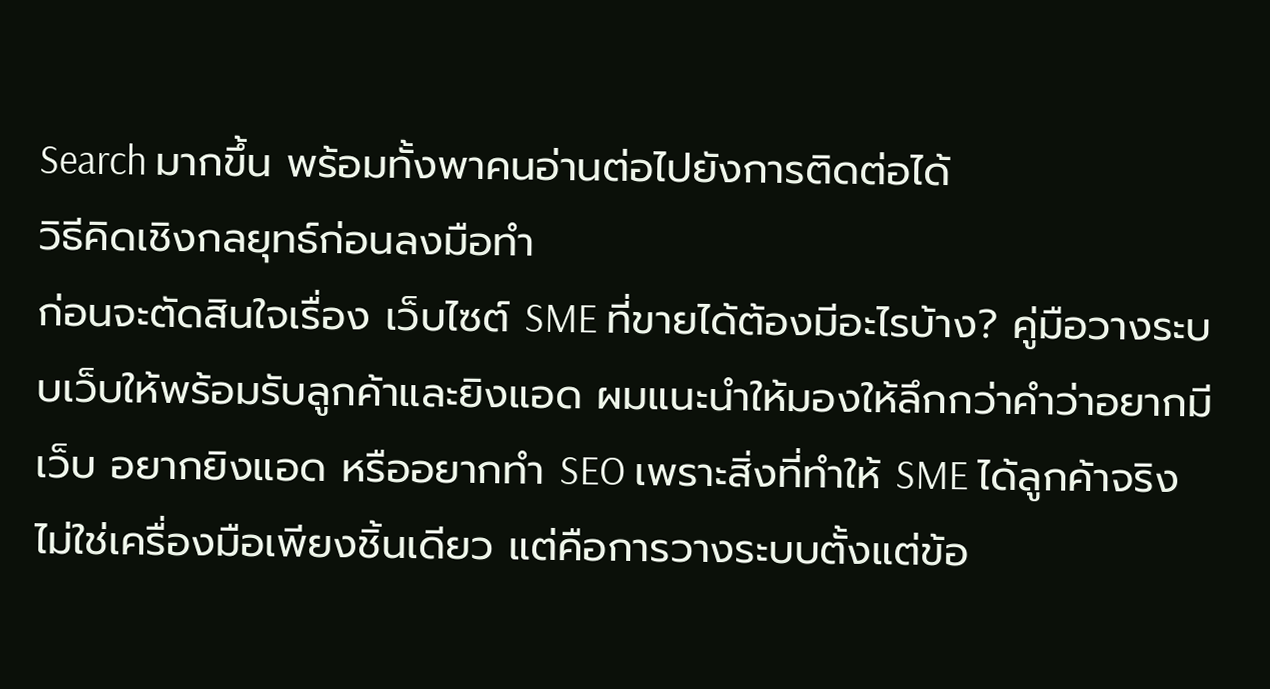Search มากขึ้น พร้อมทั้งพาคนอ่านต่อไปยังการติดต่อได้
วิธีคิดเชิงกลยุทธ์ก่อนลงมือทำ
ก่อนจะตัดสินใจเรื่อง เว็บไซต์ SME ที่ขายได้ต้องมีอะไรบ้าง? คู่มือวางระบบเว็บให้พร้อมรับลูกค้าและยิงแอด ผมแนะนำให้มองให้ลึกกว่าคำว่าอยากมีเว็บ อยากยิงแอด หรืออยากทำ SEO เพราะสิ่งที่ทำให้ SME ได้ลูกค้าจริงไม่ใช่เครื่องมือเพียงชิ้นเดียว แต่คือการวางระบบตั้งแต่ข้อ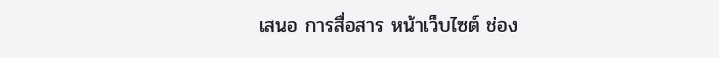เสนอ การสื่อสาร หน้าเว็บไซต์ ช่อง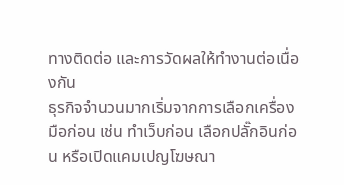ทางติดต่อ และการวัดผลให้ทำงานต่อเนื่องกัน
ธุรกิจจำนวนมากเริ่มจากการเลือกเครื่องมือก่อน เช่น ทำเว็บก่อน เลือกปลั๊กอินก่อน หรือเปิดแคมเปญโฆษณา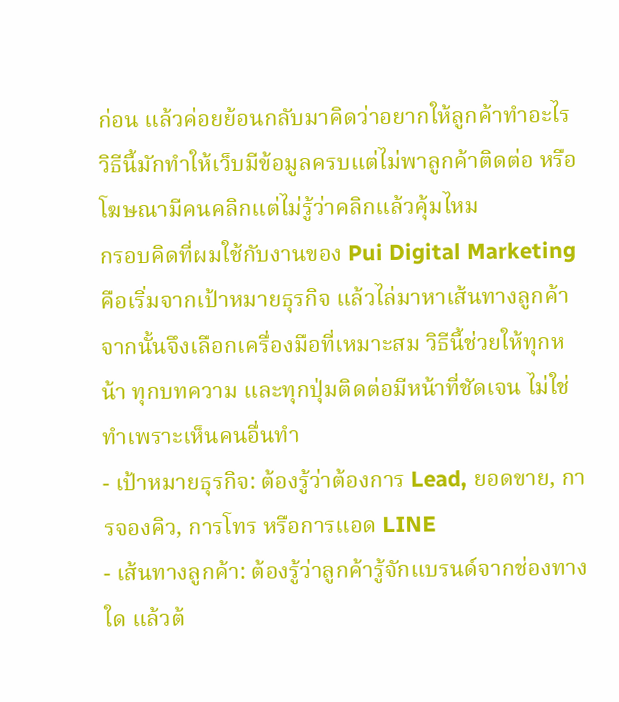ก่อน แล้วค่อยย้อนกลับมาคิดว่าอยากให้ลูกค้าทำอะไร วิธีนี้มักทำให้เว็บมีข้อมูลครบแต่ไม่พาลูกค้าติดต่อ หรือโฆษณามีคนคลิกแต่ไม่รู้ว่าคลิกแล้วคุ้มไหม
กรอบคิดที่ผมใช้กับงานของ Pui Digital Marketing คือเริ่มจากเป้าหมายธุรกิจ แล้วไล่มาหาเส้นทางลูกค้า จากนั้นจึงเลือกเครื่องมือที่เหมาะสม วิธีนี้ช่วยให้ทุกหน้า ทุกบทความ และทุกปุ่มติดต่อมีหน้าที่ชัดเจน ไม่ใช่ทำเพราะเห็นคนอื่นทำ
- เป้าหมายธุรกิจ: ต้องรู้ว่าต้องการ Lead, ยอดขาย, การจองคิว, การโทร หรือการแอด LINE
- เส้นทางลูกค้า: ต้องรู้ว่าลูกค้ารู้จักแบรนด์จากช่องทางใด แล้วต้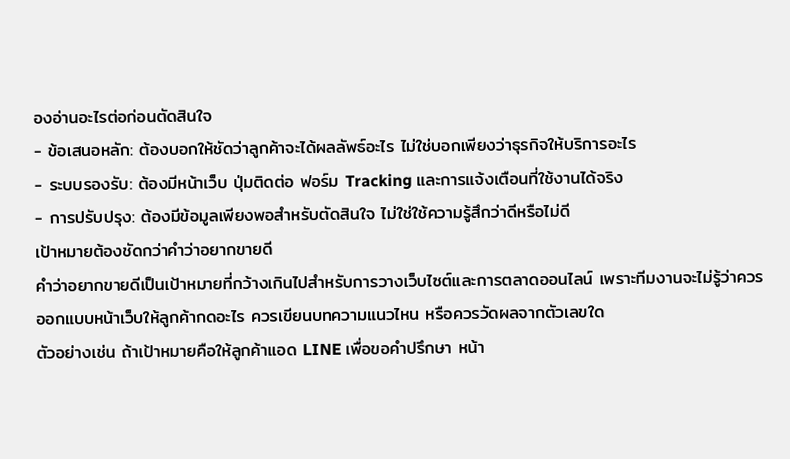องอ่านอะไรต่อก่อนตัดสินใจ
- ข้อเสนอหลัก: ต้องบอกให้ชัดว่าลูกค้าจะได้ผลลัพธ์อะไร ไม่ใช่บอกเพียงว่าธุรกิจให้บริการอะไร
- ระบบรองรับ: ต้องมีหน้าเว็บ ปุ่มติดต่อ ฟอร์ม Tracking และการแจ้งเตือนที่ใช้งานได้จริง
- การปรับปรุง: ต้องมีข้อมูลเพียงพอสำหรับตัดสินใจ ไม่ใช่ใช้ความรู้สึกว่าดีหรือไม่ดี
เป้าหมายต้องชัดกว่าคำว่าอยากขายดี
คำว่าอยากขายดีเป็นเป้าหมายที่กว้างเกินไปสำหรับการวางเว็บไซต์และการตลาดออนไลน์ เพราะทีมงานจะไม่รู้ว่าควรออกแบบหน้าเว็บให้ลูกค้ากดอะไร ควรเขียนบทความแนวไหน หรือควรวัดผลจากตัวเลขใด
ตัวอย่างเช่น ถ้าเป้าหมายคือให้ลูกค้าแอด LINE เพื่อขอคำปรึกษา หน้า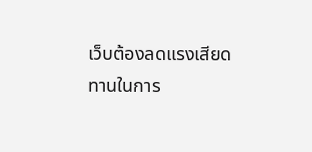เว็บต้องลดแรงเสียดทานในการ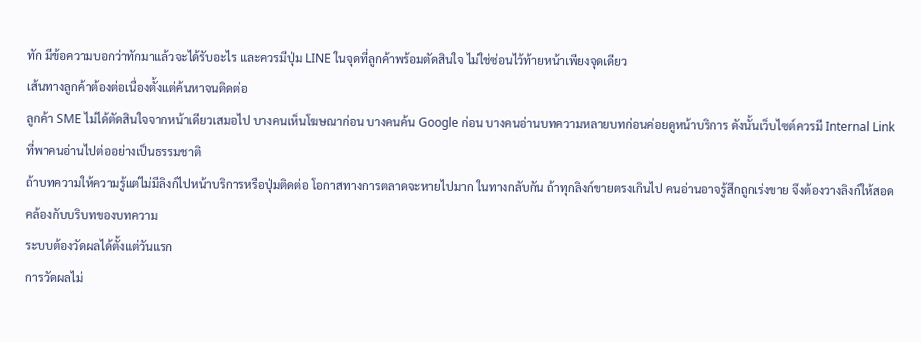ทัก มีข้อความบอกว่าทักมาแล้วจะได้รับอะไร และควรมีปุ่ม LINE ในจุดที่ลูกค้าพร้อมตัดสินใจ ไม่ใช่ซ่อนไว้ท้ายหน้าเพียงจุดเดียว
เส้นทางลูกค้าต้องต่อเนื่องตั้งแต่ค้นหาจนติดต่อ
ลูกค้า SME ไม่ได้ตัดสินใจจากหน้าเดียวเสมอไป บางคนเห็นโฆษณาก่อน บางคนค้น Google ก่อน บางคนอ่านบทความหลายบทก่อนค่อยดูหน้าบริการ ดังนั้นเว็บไซต์ควรมี Internal Link ที่พาคนอ่านไปต่ออย่างเป็นธรรมชาติ
ถ้าบทความให้ความรู้แต่ไม่มีลิงก์ไปหน้าบริการหรือปุ่มติดต่อ โอกาสทางการตลาดจะหายไปมาก ในทางกลับกัน ถ้าทุกลิงก์ขายตรงเกินไป คนอ่านอาจรู้สึกถูกเร่งขาย จึงต้องวางลิงก์ให้สอดคล้องกับบริบทของบทความ
ระบบต้องวัดผลได้ตั้งแต่วันแรก
การวัดผลไม่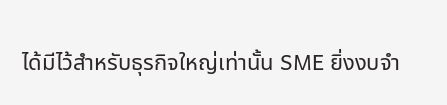ได้มีไว้สำหรับธุรกิจใหญ่เท่านั้น SME ยิ่งงบจำ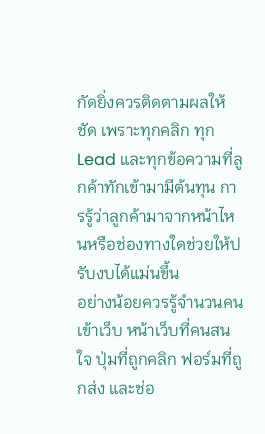กัดยิ่งควรติดตามผลให้ชัด เพราะทุกคลิก ทุก Lead และทุกข้อความที่ลูกค้าทักเข้ามามีต้นทุน การรู้ว่าลูกค้ามาจากหน้าไหนหรือช่องทางใดช่วยให้ปรับงบได้แม่นขึ้น
อย่างน้อยควรรู้จำนวนคนเข้าเว็บ หน้าเว็บที่คนสนใจ ปุ่มที่ถูกคลิก ฟอร์มที่ถูกส่ง และช่อ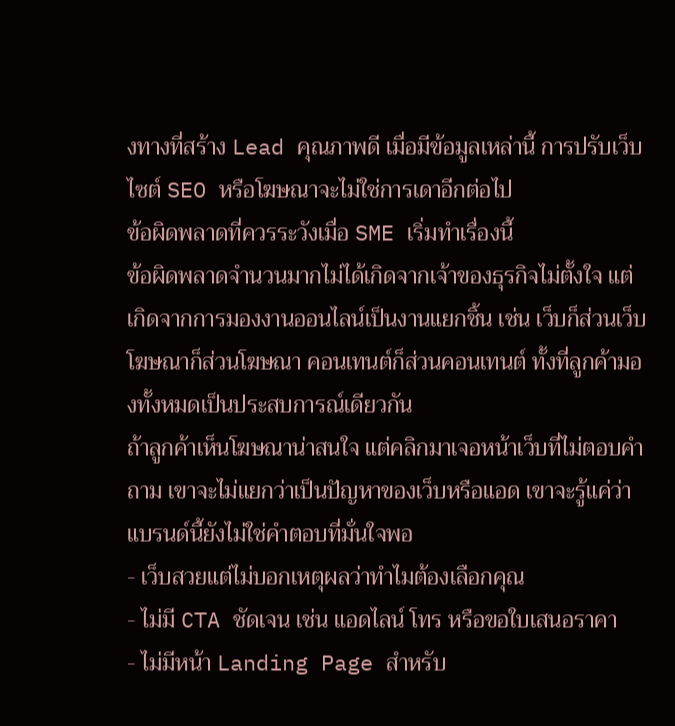งทางที่สร้าง Lead คุณภาพดี เมื่อมีข้อมูลเหล่านี้ การปรับเว็บไซต์ SEO หรือโฆษณาจะไม่ใช่การเดาอีกต่อไป
ข้อผิดพลาดที่ควรระวังเมื่อ SME เริ่มทำเรื่องนี้
ข้อผิดพลาดจำนวนมากไม่ได้เกิดจากเจ้าของธุรกิจไม่ตั้งใจ แต่เกิดจากการมองงานออนไลน์เป็นงานแยกชิ้น เช่น เว็บก็ส่วนเว็บ โฆษณาก็ส่วนโฆษณา คอนเทนต์ก็ส่วนคอนเทนต์ ทั้งที่ลูกค้ามองทั้งหมดเป็นประสบการณ์เดียวกัน
ถ้าลูกค้าเห็นโฆษณาน่าสนใจ แต่คลิกมาเจอหน้าเว็บที่ไม่ตอบคำถาม เขาจะไม่แยกว่าเป็นปัญหาของเว็บหรือแอด เขาจะรู้แค่ว่าแบรนด์นี้ยังไม่ใช่คำตอบที่มั่นใจพอ
- เว็บสวยแต่ไม่บอกเหตุผลว่าทำไมต้องเลือกคุณ
- ไม่มี CTA ชัดเจน เช่น แอดไลน์ โทร หรือขอใบเสนอราคา
- ไม่มีหน้า Landing Page สำหรับ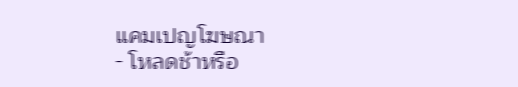แคมเปญโฆษณา
- โหลดช้าหรือ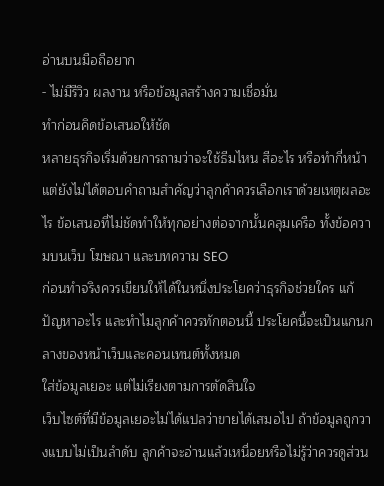อ่านบนมือถือยาก
- ไม่มีรีวิว ผลงาน หรือข้อมูลสร้างความเชื่อมั่น
ทำก่อนคิดข้อเสนอให้ชัด
หลายธุรกิจเริ่มด้วยการถามว่าจะใช้ธีมไหน สีอะไร หรือทำกี่หน้า แต่ยังไม่ได้ตอบคำถามสำคัญว่าลูกค้าควรเลือกเราด้วยเหตุผลอะไร ข้อเสนอที่ไม่ชัดทำให้ทุกอย่างต่อจากนั้นคลุมเครือ ทั้งข้อความบนเว็บ โฆษณา และบทความ SEO
ก่อนทำจริงควรเขียนให้ได้ในหนึ่งประโยคว่าธุรกิจช่วยใคร แก้ปัญหาอะไร และทำไมลูกค้าควรทักตอนนี้ ประโยคนี้จะเป็นแกนกลางของหน้าเว็บและคอนเทนต์ทั้งหมด
ใส่ข้อมูลเยอะ แต่ไม่เรียงตามการตัดสินใจ
เว็บไซต์ที่มีข้อมูลเยอะไม่ได้แปลว่าขายได้เสมอไป ถ้าข้อมูลถูกวางแบบไม่เป็นลำดับ ลูกค้าจะอ่านแล้วเหนื่อยหรือไม่รู้ว่าควรดูส่วน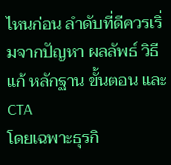ไหนก่อน ลำดับที่ดีควรเริ่มจากปัญหา ผลลัพธ์ วิธีแก้ หลักฐาน ขั้นตอน และ CTA
โดยเฉพาะธุรกิ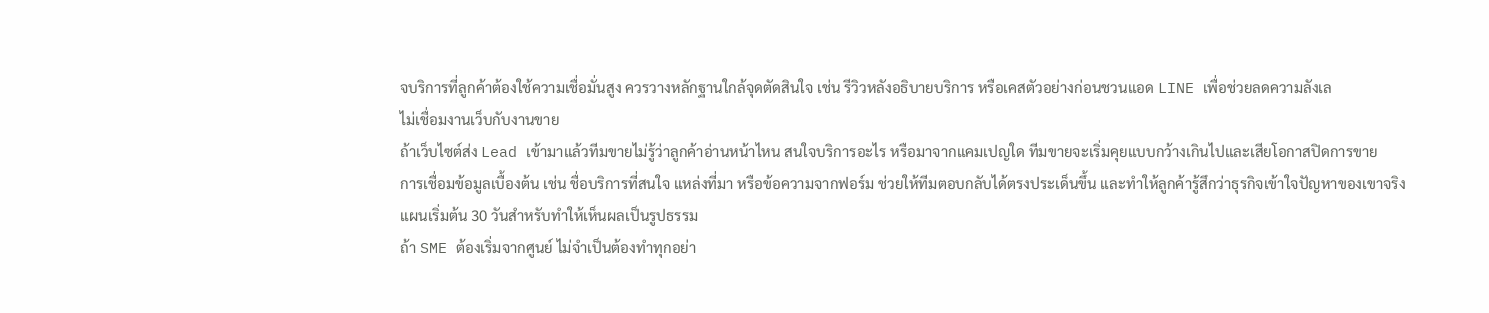จบริการที่ลูกค้าต้องใช้ความเชื่อมั่นสูง ควรวางหลักฐานใกล้จุดตัดสินใจ เช่น รีวิวหลังอธิบายบริการ หรือเคสตัวอย่างก่อนชวนแอด LINE เพื่อช่วยลดความลังเล
ไม่เชื่อมงานเว็บกับงานขาย
ถ้าเว็บไซต์ส่ง Lead เข้ามาแล้วทีมขายไม่รู้ว่าลูกค้าอ่านหน้าไหน สนใจบริการอะไร หรือมาจากแคมเปญใด ทีมขายจะเริ่มคุยแบบกว้างเกินไปและเสียโอกาสปิดการขาย
การเชื่อมข้อมูลเบื้องต้น เช่น ชื่อบริการที่สนใจ แหล่งที่มา หรือข้อความจากฟอร์ม ช่วยให้ทีมตอบกลับได้ตรงประเด็นขึ้น และทำให้ลูกค้ารู้สึกว่าธุรกิจเข้าใจปัญหาของเขาจริง
แผนเริ่มต้น 30 วันสำหรับทำให้เห็นผลเป็นรูปธรรม
ถ้า SME ต้องเริ่มจากศูนย์ ไม่จำเป็นต้องทำทุกอย่า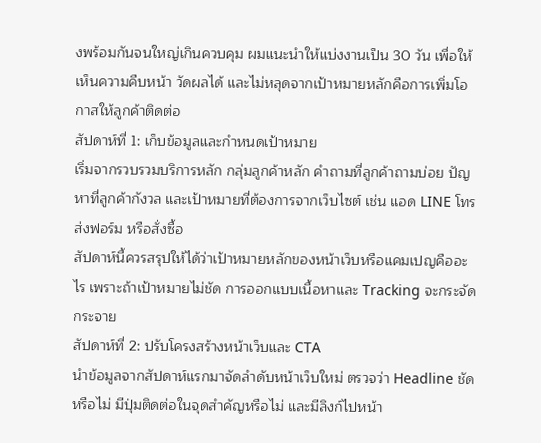งพร้อมกันจนใหญ่เกินควบคุม ผมแนะนำให้แบ่งงานเป็น 30 วัน เพื่อให้เห็นความคืบหน้า วัดผลได้ และไม่หลุดจากเป้าหมายหลักคือการเพิ่มโอกาสให้ลูกค้าติดต่อ
สัปดาห์ที่ 1: เก็บข้อมูลและกำหนดเป้าหมาย
เริ่มจากรวบรวมบริการหลัก กลุ่มลูกค้าหลัก คำถามที่ลูกค้าถามบ่อย ปัญหาที่ลูกค้ากังวล และเป้าหมายที่ต้องการจากเว็บไซต์ เช่น แอด LINE โทร ส่งฟอร์ม หรือสั่งซื้อ
สัปดาห์นี้ควรสรุปให้ได้ว่าเป้าหมายหลักของหน้าเว็บหรือแคมเปญคืออะไร เพราะถ้าเป้าหมายไม่ชัด การออกแบบเนื้อหาและ Tracking จะกระจัดกระจาย
สัปดาห์ที่ 2: ปรับโครงสร้างหน้าเว็บและ CTA
นำข้อมูลจากสัปดาห์แรกมาจัดลำดับหน้าเว็บใหม่ ตรวจว่า Headline ชัดหรือไม่ มีปุ่มติดต่อในจุดสำคัญหรือไม่ และมีลิงก์ไปหน้า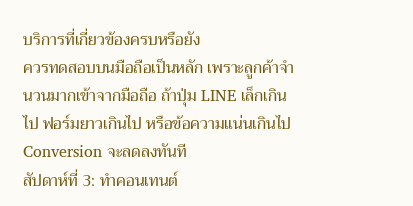บริการที่เกี่ยวข้องครบหรือยัง
ควรทดสอบบนมือถือเป็นหลัก เพราะลูกค้าจำนวนมากเข้าจากมือถือ ถ้าปุ่ม LINE เล็กเกินไป ฟอร์มยาวเกินไป หรือข้อความแน่นเกินไป Conversion จะลดลงทันที
สัปดาห์ที่ 3: ทำคอนเทนต์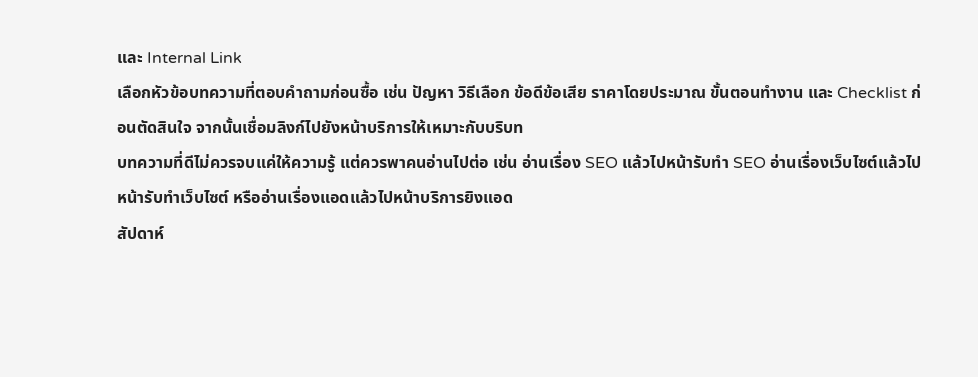และ Internal Link
เลือกหัวข้อบทความที่ตอบคำถามก่อนซื้อ เช่น ปัญหา วิธีเลือก ข้อดีข้อเสีย ราคาโดยประมาณ ขั้นตอนทำงาน และ Checklist ก่อนตัดสินใจ จากนั้นเชื่อมลิงก์ไปยังหน้าบริการให้เหมาะกับบริบท
บทความที่ดีไม่ควรจบแค่ให้ความรู้ แต่ควรพาคนอ่านไปต่อ เช่น อ่านเรื่อง SEO แล้วไปหน้ารับทำ SEO อ่านเรื่องเว็บไซต์แล้วไปหน้ารับทำเว็บไซต์ หรืออ่านเรื่องแอดแล้วไปหน้าบริการยิงแอด
สัปดาห์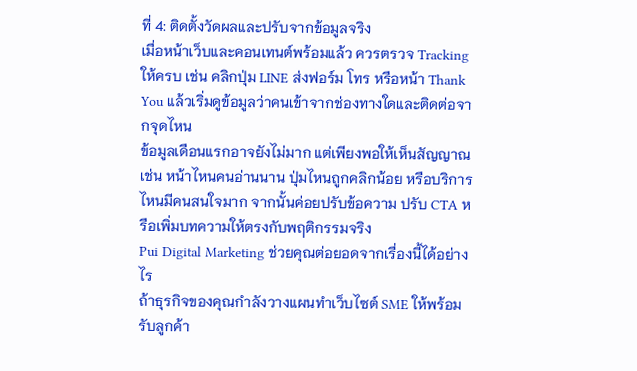ที่ 4: ติดตั้งวัดผลและปรับจากข้อมูลจริง
เมื่อหน้าเว็บและคอนเทนต์พร้อมแล้ว ควรตรวจ Tracking ให้ครบ เช่น คลิกปุ่ม LINE ส่งฟอร์ม โทร หรือหน้า Thank You แล้วเริ่มดูข้อมูลว่าคนเข้าจากช่องทางใดและติดต่อจากจุดไหน
ข้อมูลเดือนแรกอาจยังไม่มาก แต่เพียงพอให้เห็นสัญญาณ เช่น หน้าไหนคนอ่านนาน ปุ่มไหนถูกคลิกน้อย หรือบริการไหนมีคนสนใจมาก จากนั้นค่อยปรับข้อความ ปรับ CTA หรือเพิ่มบทความให้ตรงกับพฤติกรรมจริง
Pui Digital Marketing ช่วยคุณต่อยอดจากเรื่องนี้ได้อย่างไร
ถ้าธุรกิจของคุณกำลังวางแผนทำเว็บไซต์ SME ให้พร้อมรับลูกค้า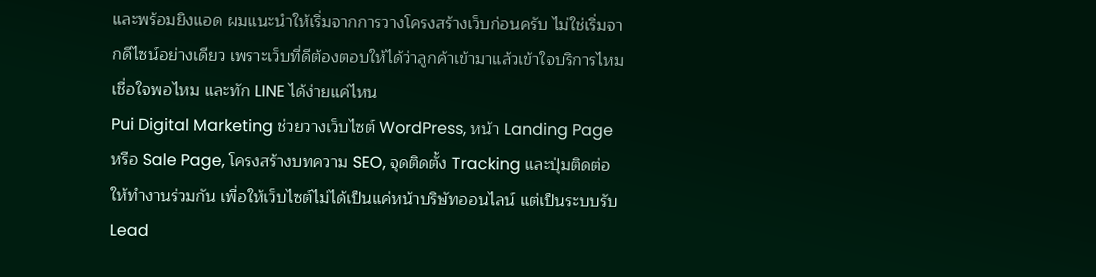และพร้อมยิงแอด ผมแนะนำให้เริ่มจากการวางโครงสร้างเว็บก่อนครับ ไม่ใช่เริ่มจากดีไซน์อย่างเดียว เพราะเว็บที่ดีต้องตอบให้ได้ว่าลูกค้าเข้ามาแล้วเข้าใจบริการไหม เชื่อใจพอไหม และทัก LINE ได้ง่ายแค่ไหน
Pui Digital Marketing ช่วยวางเว็บไซต์ WordPress, หน้า Landing Page หรือ Sale Page, โครงสร้างบทความ SEO, จุดติดตั้ง Tracking และปุ่มติดต่อให้ทำงานร่วมกัน เพื่อให้เว็บไซต์ไม่ได้เป็นแค่หน้าบริษัทออนไลน์ แต่เป็นระบบรับ Lead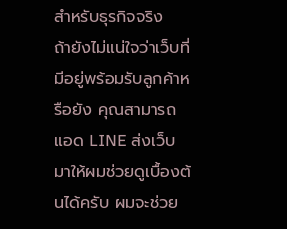สำหรับธุรกิจจริง
ถ้ายังไม่แน่ใจว่าเว็บที่มีอยู่พร้อมรับลูกค้าหรือยัง คุณสามารถแอด LINE ส่งเว็บมาให้ผมช่วยดูเบื้องต้นได้ครับ ผมจะช่วย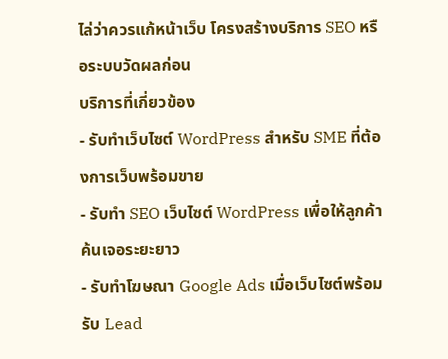ไล่ว่าควรแก้หน้าเว็บ โครงสร้างบริการ SEO หรือระบบวัดผลก่อน
บริการที่เกี่ยวข้อง
- รับทำเว็บไซต์ WordPress สำหรับ SME ที่ต้องการเว็บพร้อมขาย
- รับทำ SEO เว็บไซต์ WordPress เพื่อให้ลูกค้าค้นเจอระยะยาว
- รับทำโฆษณา Google Ads เมื่อเว็บไซต์พร้อมรับ Lead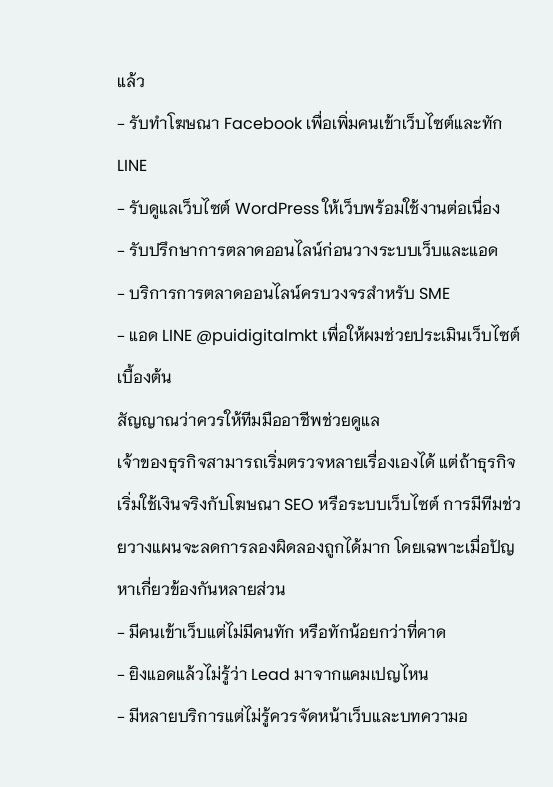แล้ว
- รับทำโฆษณา Facebook เพื่อเพิ่มคนเข้าเว็บไซต์และทัก LINE
- รับดูแลเว็บไซต์ WordPress ให้เว็บพร้อมใช้งานต่อเนื่อง
- รับปรึกษาการตลาดออนไลน์ก่อนวางระบบเว็บและแอด
- บริการการตลาดออนไลน์ครบวงจรสำหรับ SME
- แอด LINE @puidigitalmkt เพื่อให้ผมช่วยประเมินเว็บไซต์เบื้องต้น
สัญญาณว่าควรให้ทีมมืออาชีพช่วยดูแล
เจ้าของธุรกิจสามารถเริ่มตรวจหลายเรื่องเองได้ แต่ถ้าธุรกิจเริ่มใช้เงินจริงกับโฆษณา SEO หรือระบบเว็บไซต์ การมีทีมช่วยวางแผนจะลดการลองผิดลองถูกได้มาก โดยเฉพาะเมื่อปัญหาเกี่ยวข้องกันหลายส่วน
- มีคนเข้าเว็บแต่ไม่มีคนทัก หรือทักน้อยกว่าที่คาด
- ยิงแอดแล้วไม่รู้ว่า Lead มาจากแคมเปญไหน
- มีหลายบริการแต่ไม่รู้ควรจัดหน้าเว็บและบทความอ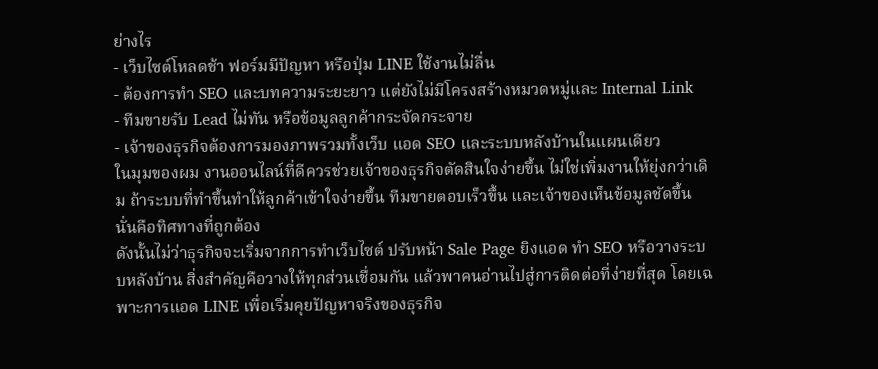ย่างไร
- เว็บไซต์โหลดช้า ฟอร์มมีปัญหา หรือปุ่ม LINE ใช้งานไม่ลื่น
- ต้องการทำ SEO และบทความระยะยาว แต่ยังไม่มีโครงสร้างหมวดหมู่และ Internal Link
- ทีมขายรับ Lead ไม่ทัน หรือข้อมูลลูกค้ากระจัดกระจาย
- เจ้าของธุรกิจต้องการมองภาพรวมทั้งเว็บ แอด SEO และระบบหลังบ้านในแผนเดียว
ในมุมของผม งานออนไลน์ที่ดีควรช่วยเจ้าของธุรกิจตัดสินใจง่ายขึ้น ไม่ใช่เพิ่มงานให้ยุ่งกว่าเดิม ถ้าระบบที่ทำขึ้นทำให้ลูกค้าเข้าใจง่ายขึ้น ทีมขายตอบเร็วขึ้น และเจ้าของเห็นข้อมูลชัดขึ้น นั่นคือทิศทางที่ถูกต้อง
ดังนั้นไม่ว่าธุรกิจจะเริ่มจากการทำเว็บไซต์ ปรับหน้า Sale Page ยิงแอด ทำ SEO หรือวางระบบหลังบ้าน สิ่งสำคัญคือวางให้ทุกส่วนเชื่อมกัน แล้วพาคนอ่านไปสู่การติดต่อที่ง่ายที่สุด โดยเฉพาะการแอด LINE เพื่อเริ่มคุยปัญหาจริงของธุรกิจ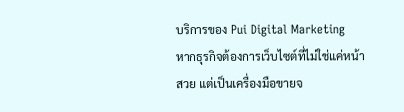บริการของ Pui Digital Marketing
หากธุรกิจต้องการเว็บไซต์ที่ไม่ใช่แค่หน้าสวย แต่เป็นเครื่องมือขายจ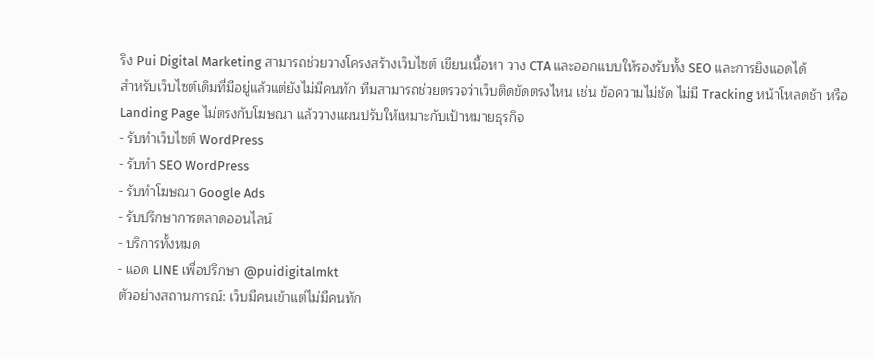ริง Pui Digital Marketing สามารถช่วยวางโครงสร้างเว็บไซต์ เขียนเนื้อหา วาง CTA และออกแบบให้รองรับทั้ง SEO และการยิงแอดได้
สำหรับเว็บไซต์เดิมที่มีอยู่แล้วแต่ยังไม่มีคนทัก ทีมสามารถช่วยตรวจว่าเว็บติดขัดตรงไหน เช่น ข้อความไม่ชัด ไม่มี Tracking หน้าโหลดช้า หรือ Landing Page ไม่ตรงกับโฆษณา แล้ววางแผนปรับให้เหมาะกับเป้าหมายธุรกิจ
- รับทำเว็บไซต์ WordPress
- รับทำ SEO WordPress
- รับทำโฆษณา Google Ads
- รับปรึกษาการตลาดออนไลน์
- บริการทั้งหมด
- แอด LINE เพื่อปรึกษา @puidigitalmkt
ตัวอย่างสถานการณ์: เว็บมีคนเข้าแต่ไม่มีคนทัก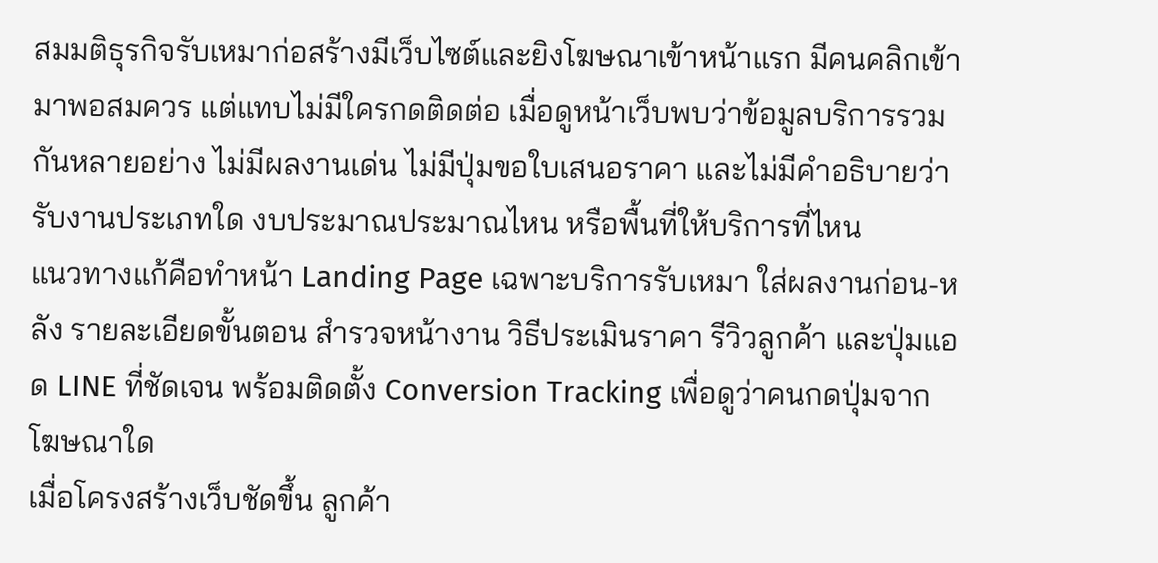สมมติธุรกิจรับเหมาก่อสร้างมีเว็บไซต์และยิงโฆษณาเข้าหน้าแรก มีคนคลิกเข้ามาพอสมควร แต่แทบไม่มีใครกดติดต่อ เมื่อดูหน้าเว็บพบว่าข้อมูลบริการรวมกันหลายอย่าง ไม่มีผลงานเด่น ไม่มีปุ่มขอใบเสนอราคา และไม่มีคำอธิบายว่ารับงานประเภทใด งบประมาณประมาณไหน หรือพื้นที่ให้บริการที่ไหน
แนวทางแก้คือทำหน้า Landing Page เฉพาะบริการรับเหมา ใส่ผลงานก่อน-หลัง รายละเอียดขั้นตอน สำรวจหน้างาน วิธีประเมินราคา รีวิวลูกค้า และปุ่มแอด LINE ที่ชัดเจน พร้อมติดตั้ง Conversion Tracking เพื่อดูว่าคนกดปุ่มจากโฆษณาใด
เมื่อโครงสร้างเว็บชัดขึ้น ลูกค้า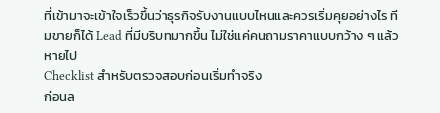ที่เข้ามาจะเข้าใจเร็วขึ้นว่าธุรกิจรับงานแบบไหนและควรเริ่มคุยอย่างไร ทีมขายก็ได้ Lead ที่มีบริบทมากขึ้น ไม่ใช่แค่คนถามราคาแบบกว้าง ๆ แล้วหายไป
Checklist สำหรับตรวจสอบก่อนเริ่มทำจริง
ก่อนล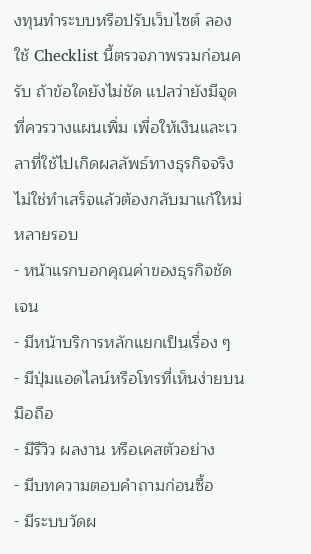งทุนทำระบบหรือปรับเว็บไซต์ ลองใช้ Checklist นี้ตรวจภาพรวมก่อนครับ ถ้าข้อใดยังไม่ชัด แปลว่ายังมีจุดที่ควรวางแผนเพิ่ม เพื่อให้เงินและเวลาที่ใช้ไปเกิดผลลัพธ์ทางธุรกิจจริง ไม่ใช่ทำเสร็จแล้วต้องกลับมาแก้ใหม่หลายรอบ
- หน้าแรกบอกคุณค่าของธุรกิจชัดเจน
- มีหน้าบริการหลักแยกเป็นเรื่อง ๆ
- มีปุ่มแอดไลน์หรือโทรที่เห็นง่ายบนมือถือ
- มีรีวิว ผลงาน หรือเคสตัวอย่าง
- มีบทความตอบคำถามก่อนซื้อ
- มีระบบวัดผ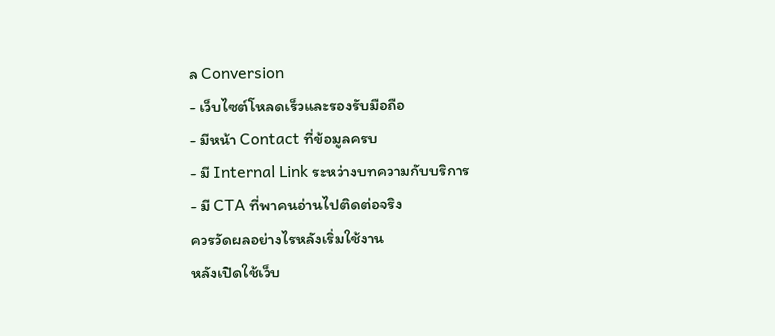ล Conversion
- เว็บไซต์โหลดเร็วและรองรับมือถือ
- มีหน้า Contact ที่ข้อมูลครบ
- มี Internal Link ระหว่างบทความกับบริการ
- มี CTA ที่พาคนอ่านไปติดต่อจริง
ควรวัดผลอย่างไรหลังเริ่มใช้งาน
หลังเปิดใช้เว็บ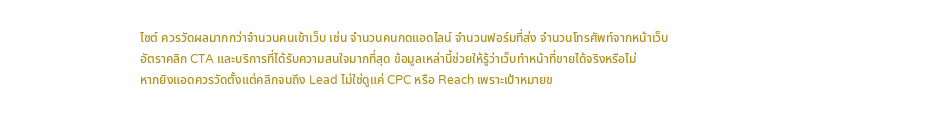ไซต์ ควรวัดผลมากกว่าจำนวนคนเข้าเว็บ เช่น จำนวนคนกดแอดไลน์ จำนวนฟอร์มที่ส่ง จำนวนโทรศัพท์จากหน้าเว็บ อัตราคลิก CTA และบริการที่ได้รับความสนใจมากที่สุด ข้อมูลเหล่านี้ช่วยให้รู้ว่าเว็บทำหน้าที่ขายได้จริงหรือไม่
หากยิงแอดควรวัดตั้งแต่คลิกจนถึง Lead ไม่ใช่ดูแค่ CPC หรือ Reach เพราะเป้าหมายข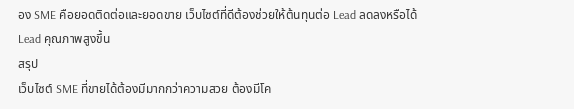อง SME คือยอดติดต่อและยอดขาย เว็บไซต์ที่ดีต้องช่วยให้ต้นทุนต่อ Lead ลดลงหรือได้ Lead คุณภาพสูงขึ้น
สรุป
เว็บไซต์ SME ที่ขายได้ต้องมีมากกว่าความสวย ต้องมีโค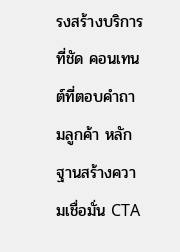รงสร้างบริการที่ชัด คอนเทนต์ที่ตอบคำถามลูกค้า หลักฐานสร้างความเชื่อมั่น CTA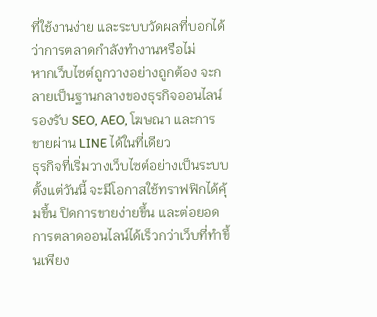ที่ใช้งานง่าย และระบบวัดผลที่บอกได้ว่าการตลาดกำลังทำงานหรือไม่
หากเว็บไซต์ถูกวางอย่างถูกต้อง จะกลายเป็นฐานกลางของธุรกิจออนไลน์ รองรับ SEO, AEO, โฆษณา และการขายผ่าน LINE ได้ในที่เดียว
ธุรกิจที่เริ่มวางเว็บไซต์อย่างเป็นระบบตั้งแต่วันนี้ จะมีโอกาสใช้ทราฟฟิกได้คุ้มขึ้น ปิดการขายง่ายขึ้น และต่อยอดการตลาดออนไลน์ได้เร็วกว่าเว็บที่ทำขึ้นเพียง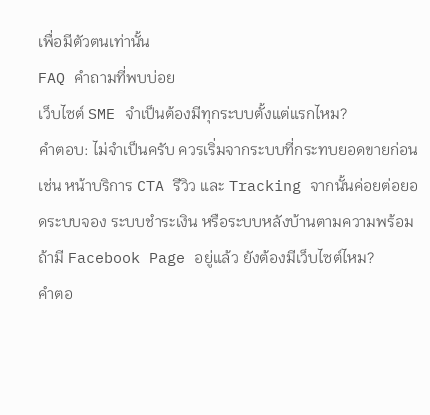เพื่อมีตัวตนเท่านั้น
FAQ คำถามที่พบบ่อย
เว็บไซต์ SME จำเป็นต้องมีทุกระบบตั้งแต่แรกไหม?
คำตอบ: ไม่จำเป็นครับ ควรเริ่มจากระบบที่กระทบยอดขายก่อน เช่น หน้าบริการ CTA รีวิว และ Tracking จากนั้นค่อยต่อยอดระบบจอง ระบบชำระเงิน หรือระบบหลังบ้านตามความพร้อม
ถ้ามี Facebook Page อยู่แล้ว ยังต้องมีเว็บไซต์ไหม?
คำตอ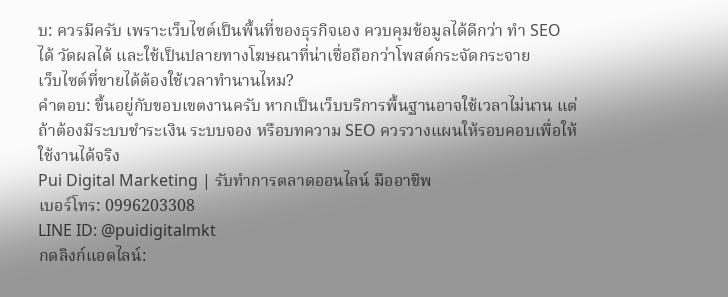บ: ควรมีครับ เพราะเว็บไซต์เป็นพื้นที่ของธุรกิจเอง ควบคุมข้อมูลได้ดีกว่า ทำ SEO ได้ วัดผลได้ และใช้เป็นปลายทางโฆษณาที่น่าเชื่อถือกว่าโพสต์กระจัดกระจาย
เว็บไซต์ที่ขายได้ต้องใช้เวลาทำนานไหม?
คำตอบ: ขึ้นอยู่กับขอบเขตงานครับ หากเป็นเว็บบริการพื้นฐานอาจใช้เวลาไม่นาน แต่ถ้าต้องมีระบบชำระเงิน ระบบจอง หรือบทความ SEO ควรวางแผนให้รอบคอบเพื่อให้ใช้งานได้จริง
Pui Digital Marketing | รับทำการตลาดออนไลน์ มืออาชีพ
เบอร์โทร: 0996203308
LINE ID: @puidigitalmkt
กดลิงก์แอดไลน์: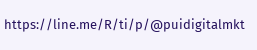https://line.me/R/ti/p/@puidigitalmkt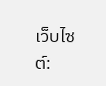เว็บไซต์: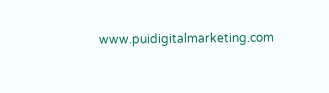www.puidigitalmarketing.com